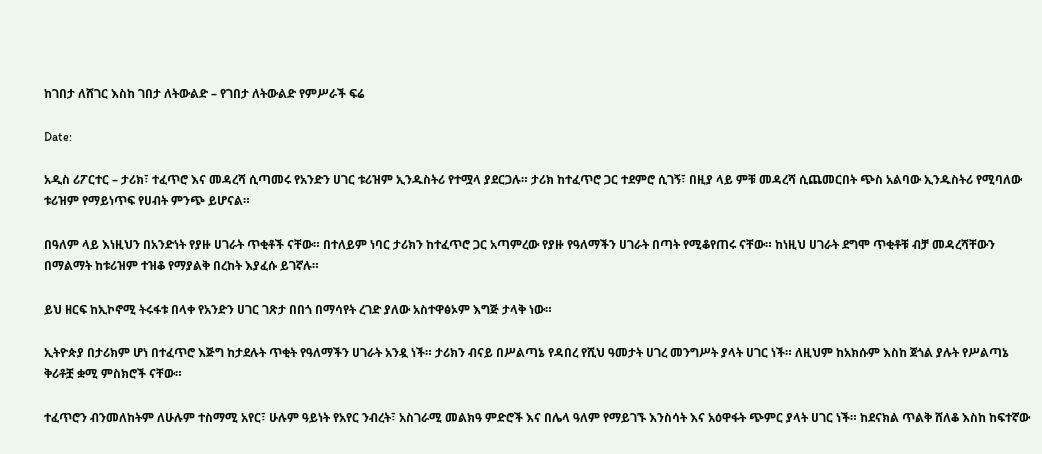ከገበታ ለሸገር እስከ ገበታ ለትውልድ – የገበታ ለትውልድ የምሥራች ፍሬ

Date:

አዲስ ሪፖርተር – ታሪክ፣ ተፈጥሮ እና መዳረሻ ሲጣመሩ የአንድን ሀገር ቱሪዝም ኢንዱስትሪ የተሟላ ያደርጋሉ። ታሪክ ከተፈጥሮ ጋር ተደምሮ ሲገኝ፣ በዚያ ላይ ምቹ መዳረሻ ሲጨመርበት ጭስ አልባው ኢንዱስትሪ የሚባለው ቱሪዝም የማይነጥፍ የሀብት ምንጭ ይሆናል።

በዓለም ላይ እነዚህን በአንድነት የያዙ ሀገራት ጥቂቶች ናቸው። በተለይም ነባር ታሪክን ከተፈጥሮ ጋር አጣምረው የያዙ የዓለማችን ሀገራት በጣት የሚቆየጠሩ ናቸው። ከነዚህ ሀገራት ደግሞ ጥቂቶቹ ብቻ መዳረሻቸውን በማልማት ከቱሪዝም ተዝቆ የማያልቅ በረከት እያፈሱ ይገኛሉ።

ይህ ዘርፍ ከኢኮኖሚ ትሩፋቱ በላቀ የአንድን ሀገር ገጽታ በበጎ በማሳየት ረገድ ያለው አስተዋፅኦም እግጅ ታላቅ ነው።

ኢትዮጵያ በታሪክም ሆነ በተፈጥሮ እጅግ ከታደሉት ጥቂት የዓለማችን ሀገራት አንዷ ነች። ታሪክን ብናይ በሥልጣኔ የዳበረ የሺህ ዓመታት ሀገረ መንግሥት ያላት ሀገር ነች። ለዚህም ከአክሱም እስከ ጀጎል ያሉት የሥልጣኔ ቅሪቶቿ ቋሚ ምስክሮች ናቸው።

ተፈጥሮን ብንመለከትም ለሁሉም ተስማሚ አየር፣ ሁሉም ዓይነት የአየር ንብረት፣ አስገራሚ መልክዓ ምድሮች እና በሌላ ዓለም የማይገኙ እንስሳት እና አዕዋፋት ጭምር ያላት ሀገር ነች። ከደናክል ጥልቅ ሸለቆ እስከ ከፍተኛው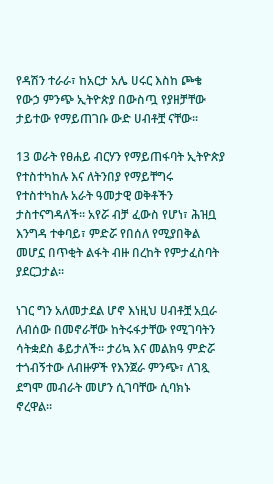የዳሽን ተራራ፣ ከአርታ አሌ ሀሩር እስከ ጮቄ የውኃ ምንጭ ኢትዮጵያ በውስጧ የያዘቻቸው ታይተው የማይጠገቡ ውድ ሀብቶቿ ናቸው።

13 ወራት የፀሐይ ብርሃን የማይጠፋባት ኢትዮጵያ የተስተካከሉ እና ለትንበያ የማይቸግሩ የተስተካከሉ አራት ዓመታዊ ወቅቶችን ታስተናግዳለች። አየሯ ብቻ ፈውስ የሆነ፣ ሕዝቧ እንግዳ ተቀባይ፣ ምድሯ የበሰለ የሚያበቅል መሆኗ በጥቂት ልፋት ብዙ በረከት የምታፈስባት ያደርጋታል።

ነገር ግን አለመታደል ሆኖ እነዚህ ሀብቶቿ አቧራ ለብሰው በመኖራቸው ከትሩፋታቸው የሚገባትን ሳትቋደስ ቆይታለች። ታሪኳ እና መልክዓ ምድሯ ተጎብኝተው ለብዙዎች የእንጀራ ምንጭ፣ ለገጿ ደግሞ መብራት መሆን ሲገባቸው ሲባክኑ ኖረዋል።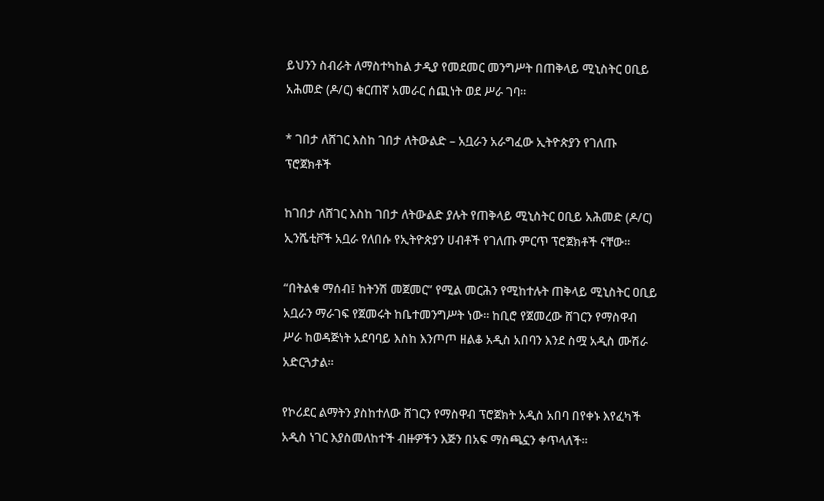ይህንን ስብራት ለማስተካከል ታዲያ የመደመር መንግሥት በጠቅላይ ሚኒስትር ዐቢይ አሕመድ (ዶ/ር) ቁርጠኛ አመራር ሰጪነት ወደ ሥራ ገባ።

* ገበታ ለሸገር እስከ ገበታ ለትውልድ – አቧራን አራግፈው ኢትዮጵያን የገለጡ ፕሮጀክቶች

ከገበታ ለሸገር እስከ ገበታ ለትውልድ ያሉት የጠቅላይ ሚኒስትር ዐቢይ አሕመድ (ዶ/ር) ኢንሼቲቮች አቧራ የለበሱ የኢትዮጵያን ሀብቶች የገለጡ ምርጥ ፕሮጀክቶች ናቸው።

“በትልቁ ማሰብ፤ ከትንሽ መጀመር” የሚል መርሕን የሚከተሉት ጠቅላይ ሚኒስትር ዐቢይ አቧራን ማራገፍ የጀመሩት ከቤተመንግሥት ነው። ከቢሮ የጀመረው ሸገርን የማስዋብ ሥራ ከወዳጅነት አደባባይ እስከ እንጦጦ ዘልቆ አዲስ አበባን እንደ ስሟ አዲስ ሙሽራ አድርጓታል።

የኮሪደር ልማትን ያስከተለው ሸገርን የማስዋብ ፕሮጀክት አዲስ አበባ በየቀኑ እየፈካች አዲስ ነገር እያስመለከተች ብዙዎችን እጅን በአፍ ማስጫኗን ቀጥላለች።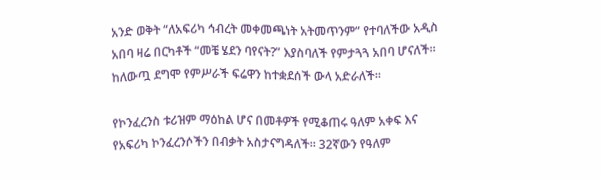አንድ ወቅት “ለአፍሪካ ኅብረት መቀመጫነት አትመጥንም” የተባለችው አዲስ አበባ ዛሬ በርካቶች “መቼ ሄደን ባየናት?” እያስባለች የምታጓጓ አበባ ሆናለች። ከለውጧ ደግሞ የምሥራች ፍሬዋን ከተቋደሰች ውላ አድራለች።

የኮንፈረንስ ቱሪዝም ማዕከል ሆና በመቶዎች የሚቆጠሩ ዓለም አቀፍ እና የአፍሪካ ኮንፈረንሶችን በብቃት አስታናግዳለች። 32ኛውን የዓለም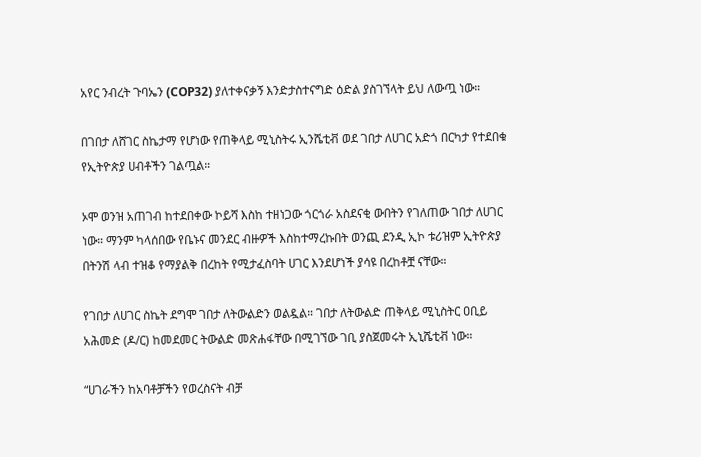አየር ንብረት ጉባኤን (COP32) ያለተቀናቃኝ እንድታስተናግድ ዕድል ያስገኘላት ይህ ለውጧ ነው።

በገበታ ለሸገር ስኬታማ የሆነው የጠቅላይ ሚኒስትሩ ኢንሼቲቭ ወደ ገበታ ለሀገር አድጎ በርካታ የተደበቁ የኢትዮጵያ ሀብቶችን ገልጧል።

ኦሞ ወንዝ አጠገብ ከተደበቀው ኮይሻ እስከ ተዘነጋው ጎርጎራ አስደናቂ ውበትን የገለጠው ገበታ ለሀገር ነው። ማንም ካላሰበው የቤኑና መንደር ብዙዎች እስከተማረኩበት ወንጪ ደንዲ ኢኮ ቱሪዝም ኢትዮጵያ በትንሽ ላብ ተዝቆ የማያልቅ በረከት የሚታፈስባት ሀገር እንደሆነች ያሳዩ በረከቶቿ ናቸው።

የገበታ ለሀገር ስኬት ደግሞ ገበታ ለትውልድን ወልዷል። ገበታ ለትውልድ ጠቅላይ ሚኒስትር ዐቢይ አሕመድ (ዶ/ር) ከመደመር ትውልድ መጽሐፋቸው በሚገኘው ገቢ ያስጀመሩት ኢኒሼቲቭ ነው።

“ሀገራችን ከአባቶቻችን የወረስናት ብቻ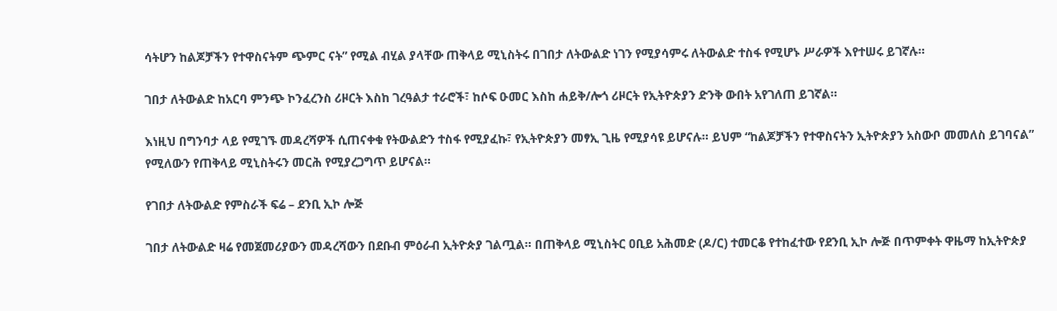ሳትሆን ከልጆቻችን የተዋስናትም ጭምር ናት” የሚል ብሂል ያላቸው ጠቅላይ ሚኒስትሩ በገበታ ለትውልድ ነገን የሚያሳምሩ ለትውልድ ተስፋ የሚሆኑ ሥራዎች እየተሠሩ ይገኛሉ።

ገበታ ለትውልድ ከአርባ ምንጭ ኮንፈረንስ ሪዞርት እስከ ገረዓልታ ተራሮች፣ ከሶፍ ዑመር እስከ ሐይቅ/ሎጎ ሪዞርት የኢትዮጵያን ድንቅ ውበት አየገለጠ ይገኛል።

እነዚህ በግንባታ ላይ የሚገኙ መዳረሻዎች ሲጠናቀቁ የትውልድን ተስፋ የሚያፈኩ፣ የኢትዮጵያን መፃኢ ጊዜ የሚያሳዩ ይሆናሉ። ይህም “ከልጆቻችን የተዋስናትን ኢትዮጵያን አስውቦ መመለስ ይገባናል” የሚለውን የጠቅላይ ሚኒስትሩን መርሕ የሚያረጋግጥ ይሆናል።

የገበታ ለትውልድ የምስራች ፍሬ – ደንቢ ኢኮ ሎጅ

ገበታ ለትውልድ ዛሬ የመጀመሪያውን መዳረሻውን በደቡብ ምዕራብ ኢትዮጵያ ገልጧል። በጠቅላይ ሚኒስትር ዐቢይ አሕመድ (ዶ/ር) ተመርቆ የተከፈተው የደንቢ ኢኮ ሎጅ በጥምቀት ዋዜማ ከኢትዮጵያ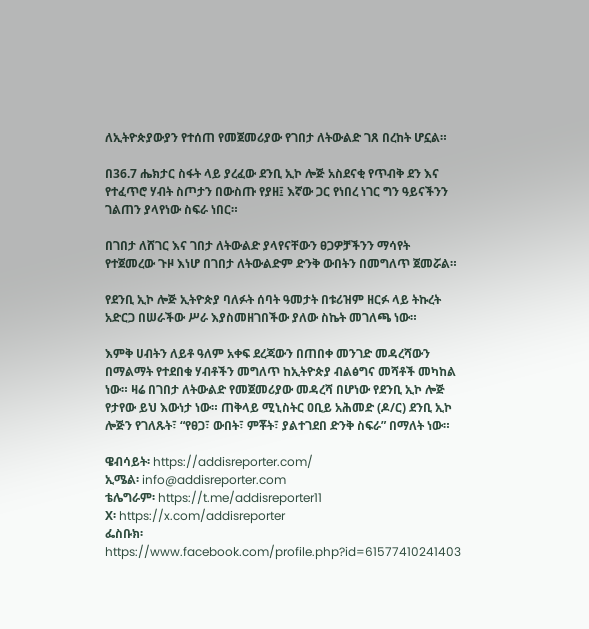ለኢትዮጵያውያን የተሰጠ የመጀመሪያው የገበታ ለትውልድ ገጸ በረከት ሆኗል።

በ36.7 ሔክታር ስፋት ላይ ያረፈው ደንቢ ኢኮ ሎጅ አስደናቂ የጥብቅ ደን እና የተፈጥሮ ሃብት ስጦታን በውስጡ የያዘ፤ እኛው ጋር የነበረ ነገር ግን ዓይናችንን ገልጠን ያላየነው ስፍራ ነበር።

በገበታ ለሸገር እና ገበታ ለትውልድ ያላየናቸውን ፀጋዎቻችንን ማሳየት የተጀመረው ጉዞ እነሆ በገበታ ለትውልድም ድንቅ ውበትን በመግለጥ ጀመሯል።

የደንቢ ኢኮ ሎጅ ኢትዮጵያ ባለፉት ሰባት ዓመታት በቱሪዝም ዘርፉ ላይ ትኩረት አድርጋ በሠራችው ሥራ እያስመዘገበችው ያለው ስኬት መገለጫ ነው።

እምቅ ሀብትን ለይቶ ዓለም አቀፍ ደረጃውን በጠበቀ መንገድ መዳረሻውን በማልማት የተደበቁ ሃብቶችን መግለጥ ከኢትዮጵያ ብልፅግና መሻቶች መካከል ነው። ዛሬ በገበታ ለትውልድ የመጀመሪያው መዳረሻ በሆነው የደንቢ ኢኮ ሎጅ የታየው ይህ እውነታ ነው። ጠቅላይ ሚኒስትር ዐቢይ አሕመድ (ዶ/ር) ደንቢ ኢኮ ሎጅን የገለጹት፣ “የፀጋ፣ ውበት፣ ምቾት፣ ያልተገደበ ድንቅ ስፍራ” በማለት ነው።

ዌብሳይት፡ https://addisreporter.com/
ኢሜል፡ info@addisreporter.com
ቴሌግራም፡ https://t.me/addisreporter11
X፡ https://x.com/addisreporter
ፌስቡክ፡ https://www.facebook.com/profile.php?id=61577410241403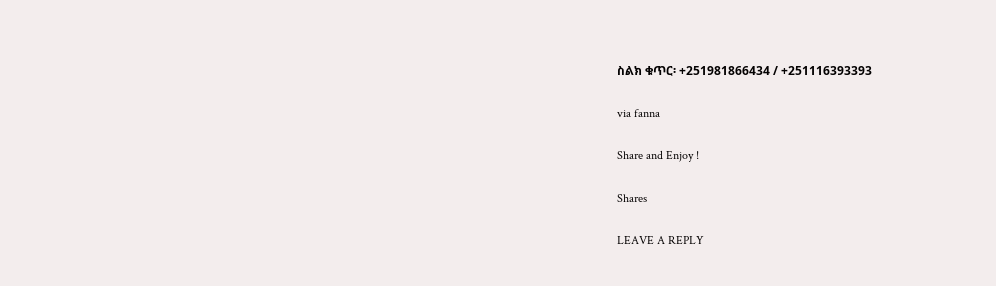ስልክ ቁጥር፡ +251981866434 / +251116393393

via fanna

Share and Enjoy !

Shares

LEAVE A REPLY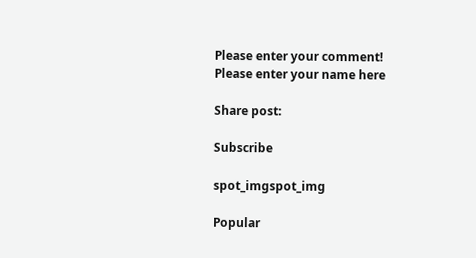Please enter your comment!
Please enter your name here

Share post:

Subscribe

spot_imgspot_img

Popular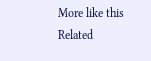More like this
Related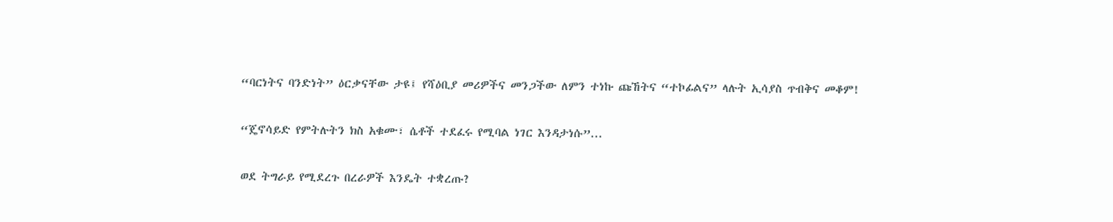“ባርነትና ባንድነት” ዕርቃናቸው ታዩ፤ የሻዕቢያ መሪዎችና መንጋችው ለምን ተነኩ ጩኸትና “ተኮፊልና” ላሉት ኢሳያስ ጥብቅና መቆም!

“ጄኖሳይድ የምትሉትን ክስ አቁሙ፣ ሴቶች ተደፈሩ የሚባል ነገር እንዳታነሱ”...

ወደ ትግራይ የሚደረጉ በረራዎች እንዴት ተቋረጡ?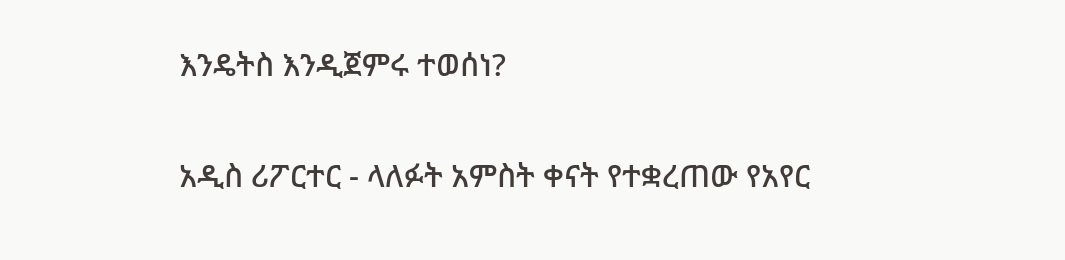እንዴትስ እንዲጀምሩ ተወሰነ?

አዲስ ሪፖርተር - ላለፉት አምስት ቀናት የተቋረጠው የአየር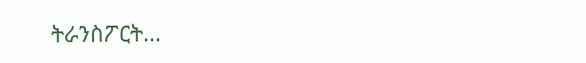ትራንስፖርት...